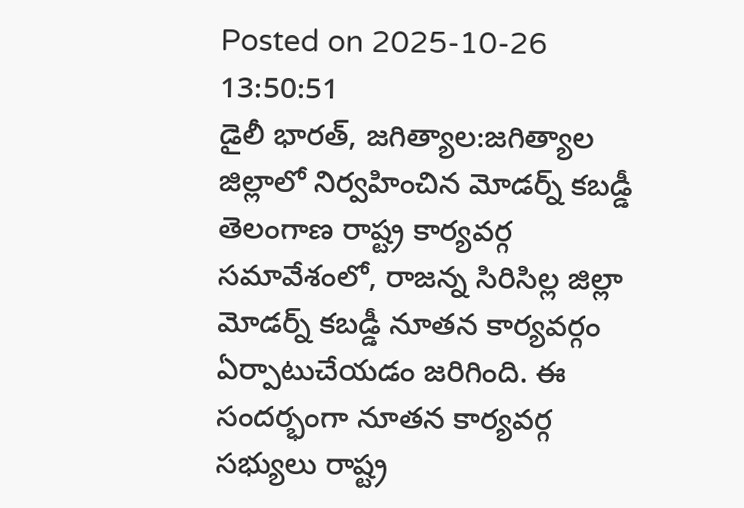Posted on 2025-10-26 13:50:51
డైలీ భారత్, జగిత్యాల:జగిత్యాల జిల్లాలో నిర్వహించిన మోడర్న్ కబడ్డీ తెలంగాణ రాష్ట్ర కార్యవర్గ సమావేశంలో, రాజన్న సిరిసిల్ల జిల్లా మోడర్న్ కబడ్డీ నూతన కార్యవర్గం ఏర్పాటుచేయడం జరిగింది. ఈ సందర్భంగా నూతన కార్యవర్గ సభ్యులు రాష్ట్ర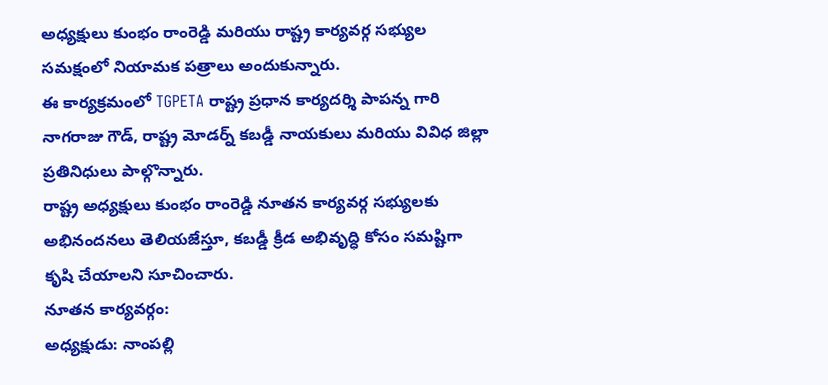అధ్యక్షులు కుంభం రాంరెడ్డి మరియు రాష్ట్ర కార్యవర్గ సభ్యుల సమక్షంలో నియామక పత్రాలు అందుకున్నారు.
ఈ కార్యక్రమంలో TGPETA రాష్ట్ర ప్రధాన కార్యదర్శి పాపన్న గారి నాగరాజు గౌడ్, రాష్ట్ర మోడర్న్ కబడ్డీ నాయకులు మరియు వివిధ జిల్లా ప్రతినిధులు పాల్గొన్నారు.
రాష్ట్ర అధ్యక్షులు కుంభం రాంరెడ్డి నూతన కార్యవర్గ సభ్యులకు అభినందనలు తెలియజేస్తూ, కబడ్డీ క్రీడ అభివృద్ధి కోసం సమష్టిగా కృషి చేయాలని సూచించారు.
నూతన కార్యవర్గం:
అధ్యక్షుడు: నాంపల్లి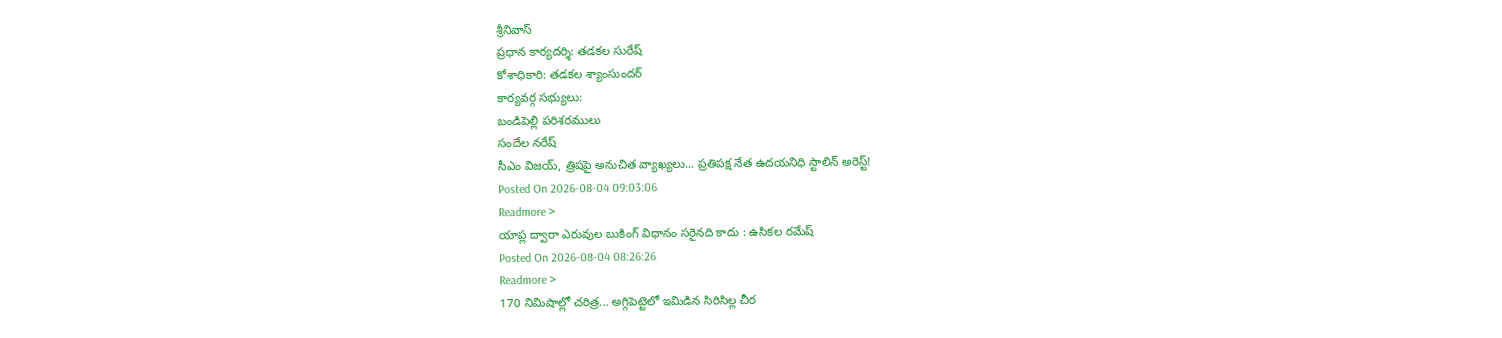శ్రీనివాస్
ప్రధాన కార్యదర్శి: తడకల సురేష్
కోశాధికారి: తడకల శ్యాంసుందర్
కార్యవర్గ సభ్యులు:
బండిపెల్లి పరిశరములు
సందేల నరేష్
సీఎం విజయ్, త్రిషపై అనుచిత వ్యాఖ్యలు... ప్రతిపక్ష నేత ఉదయనిధి స్టాలిన్ అరెస్ట్!
Posted On 2026-08-04 09:03:06
Readmore >
యాప్ల ద్వారా ఎరువుల బుకింగ్ విధానం సరైనది కాదు : ఉసికల రమేష్
Posted On 2026-08-04 08:26:26
Readmore >
170 నిమిషాల్లో చరిత్ర... అగ్గిపెట్టెలో ఇమిడిన సిరిసిల్ల చీర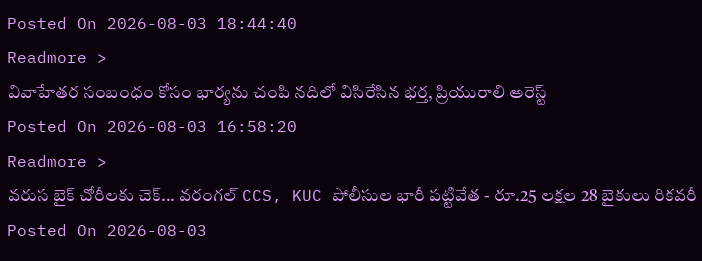Posted On 2026-08-03 18:44:40
Readmore >
వివాహేతర సంబంధం కోసం భార్యను చంపి నదిలో విసిరేసిన భర్త, ప్రియురాలి అరెస్ట్
Posted On 2026-08-03 16:58:20
Readmore >
వరుస బైక్ చోరీలకు చెక్... వరంగల్ CCS, KUC పోలీసుల భారీ పట్టివేత - రూ.25 లక్షల 28 బైకులు రికవరీ
Posted On 2026-08-03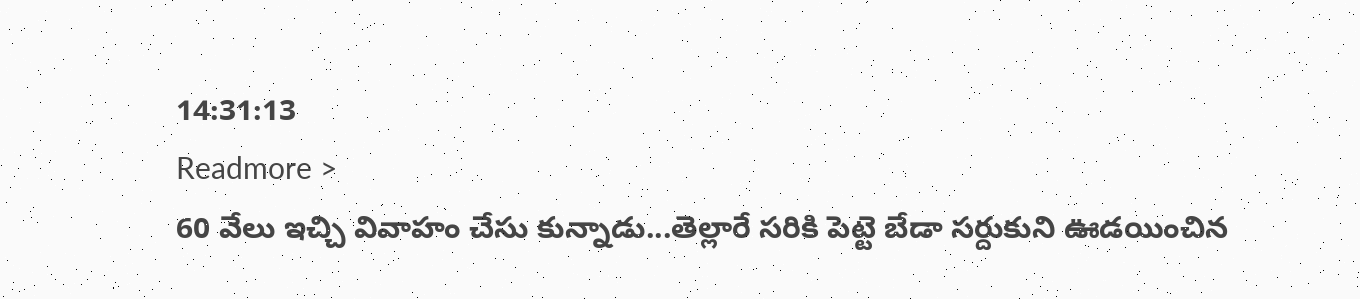14:31:13
Readmore >
60 వేలు ఇచ్చి వివాహం చేసు కున్నాడు...తెల్లారే సరికి పెట్టె బేడా సర్దుకుని ఊడయించిన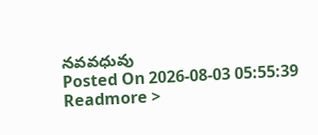నవవధువు
Posted On 2026-08-03 05:55:39
Readmore >